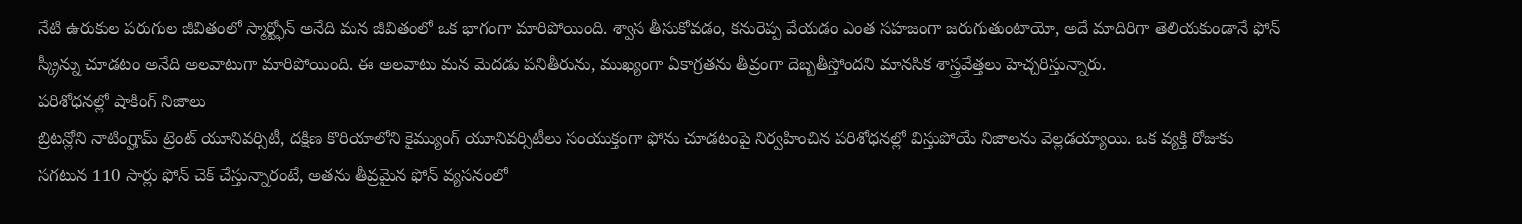నేటి ఉరుకుల పరుగుల జీవితంలో స్మార్ట్ఫోన్ అనేది మన జీవితంలో ఒక భాగంగా మారిపోయింది. శ్వాస తీసుకోవడం, కనురెప్ప వేయడం ఎంత సహజంగా జరుగుతుంటాయో, అదే మాదిరిగా తెలియకుండానే ఫోన్ స్క్రీన్ను చూడటం అనేది అలవాటుగా మారిపోయింది. ఈ అలవాటు మన మెదడు పనితీరును, ముఖ్యంగా ఏకాగ్రతను తీవ్రంగా దెబ్బతీస్తోందని మానసిక శాస్త్రవేత్తలు హెచ్చరిస్తున్నారు.
పరిశోధనల్లో షాకింగ్ నిజాలు
బ్రిటన్లోని నాటింగ్హామ్ ట్రెంట్ యూనివర్సిటీ, దక్షిణ కొరియాలోని కైమ్యుంగ్ యూనివర్సిటీలు సంయుక్తంగా ఫోను చూడటంపై నిర్వహించిన పరిశోధనల్లో విస్తుపోయే నిజాలను వెల్లడయ్యాయి. ఒక వ్యక్తి రోజుకు సగటున 110 సార్లు ఫోన్ చెక్ చేస్తున్నారంటే, అతను తీవ్రమైన ఫోన్ వ్యసనంలో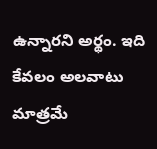ఉన్నారని అర్థం. ఇది కేవలం అలవాటు మాత్రమే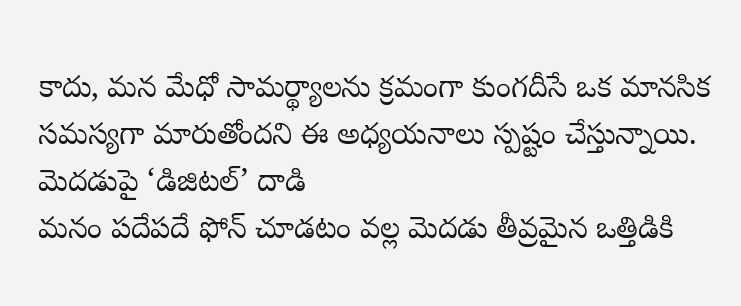కాదు, మన మేధో సామర్థ్యాలను క్రమంగా కుంగదీసే ఒక మానసిక సమస్యగా మారుతోందని ఈ అధ్యయనాలు స్పష్టం చేస్తున్నాయి.
మెదడుపై ‘డిజిటల్’ దాడి
మనం పదేపదే ఫోన్ చూడటం వల్ల మెదడు తీవ్రమైన ఒత్తిడికి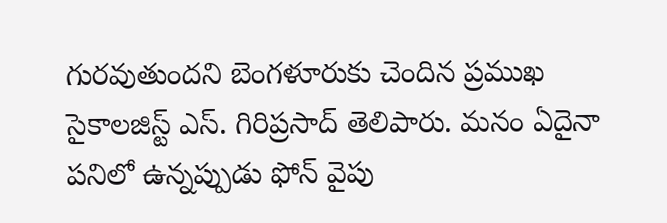గురవుతుందని బెంగళూరుకు చెందిన ప్రముఖ సైకాలజిస్ట్ ఎస్. గిరిప్రసాద్ తెలిపారు. మనం ఏదైనా పనిలో ఉన్నప్పుడు ఫోన్ వైపు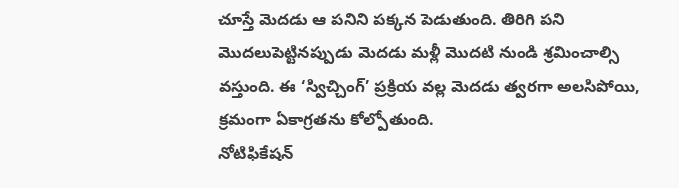చూస్తే మెదడు ఆ పనిని పక్కన పెడుతుంది. తిరిగి పని మొదలుపెట్టినప్పుడు మెదడు మళ్లీ మొదటి నుండి శ్రమించాల్సి వస్తుంది. ఈ ‘స్విచ్చింగ్’ ప్రక్రియ వల్ల మెదడు త్వరగా అలసిపోయి, క్రమంగా ఏకాగ్రతను కోల్పోతుంది.
నోటిఫికేషన్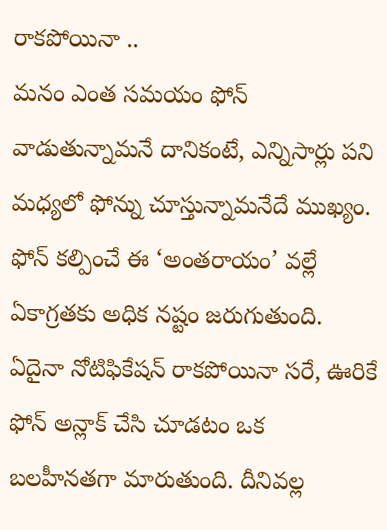రాకపోయినా ..
మనం ఎంత సమయం ఫోన్ వాడుతున్నామనే దానికంటే, ఎన్నిసార్లు పని మధ్యలో ఫోన్ను చూస్తున్నామనేదే ముఖ్యం. ఫోన్ కల్పించే ఈ ‘అంతరాయం’ వల్లే ఏకాగ్రతకు అధిక నష్టం జరుగుతుంది. ఏదైనా నోటిఫికేషన్ రాకపోయినా సరే, ఊరికే ఫోన్ అన్లాక్ చేసి చూడటం ఒక బలహీనతగా మారుతుంది. దీనివల్ల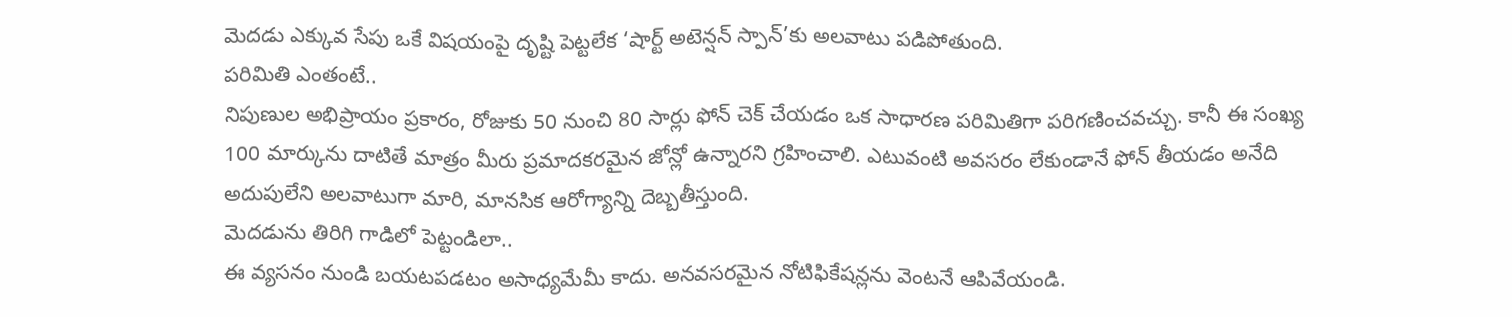మెదడు ఎక్కువ సేపు ఒకే విషయంపై దృష్టి పెట్టలేక ‘షార్ట్ అటెన్షన్ స్పాన్’కు అలవాటు పడిపోతుంది.
పరిమితి ఎంతంటే..
నిపుణుల అభిప్రాయం ప్రకారం, రోజుకు 50 నుంచి 80 సార్లు ఫోన్ చెక్ చేయడం ఒక సాధారణ పరిమితిగా పరిగణించవచ్చు. కానీ ఈ సంఖ్య 100 మార్కును దాటితే మాత్రం మీరు ప్రమాదకరమైన జోన్లో ఉన్నారని గ్రహించాలి. ఎటువంటి అవసరం లేకుండానే ఫోన్ తీయడం అనేది అదుపులేని అలవాటుగా మారి, మానసిక ఆరోగ్యాన్ని దెబ్బతీస్తుంది.
మెదడును తిరిగి గాడిలో పెట్టండిలా..
ఈ వ్యసనం నుండి బయటపడటం అసాధ్యమేమీ కాదు. అనవసరమైన నోటిఫికేషన్లను వెంటనే ఆపివేయండి.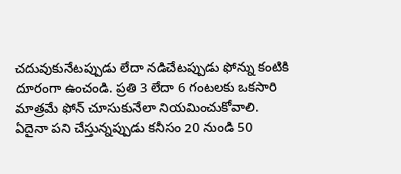చదువుకునేటప్పుడు లేదా నడిచేటప్పుడు ఫోన్ను కంటికి దూరంగా ఉంచండి. ప్రతి 3 లేదా 6 గంటలకు ఒకసారి మాత్రమే ఫోన్ చూసుకునేలా నియమించుకోవాలి. ఏదైనా పని చేస్తున్నప్పుడు కనీసం 20 నుండి 50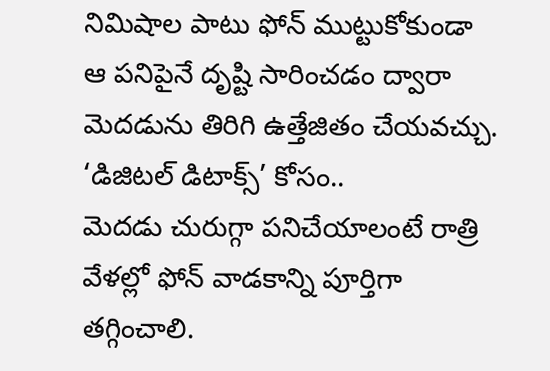నిమిషాల పాటు ఫోన్ ముట్టుకోకుండా ఆ పనిపైనే దృష్టి సారించడం ద్వారా మెదడును తిరిగి ఉత్తేజితం చేయవచ్చు.
‘డిజిటల్ డిటాక్స్’ కోసం..
మెదడు చురుగ్గా పనిచేయాలంటే రాత్రి వేళల్లో ఫోన్ వాడకాన్ని పూర్తిగా తగ్గించాలి.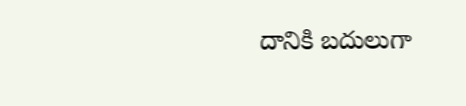దానికి బదులుగా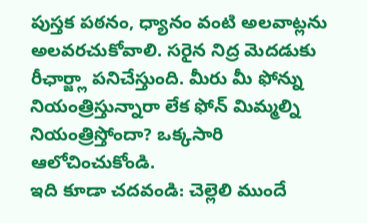పుస్తక పఠనం, ధ్యానం వంటి అలవాట్లను అలవరచుకోవాలి. సరైన నిద్ర మెదడుకు రీఛార్జ్లా పనిచేస్తుంది. మీరు మీ ఫోన్ను నియంత్రిస్తున్నారా లేక ఫోన్ మిమ్మల్ని నియంత్రిస్తోందా? ఒక్కసారి ఆలోచించుకోండి.
ఇది కూడా చదవండి: చెల్లెలి ముందే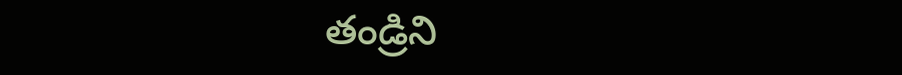తండ్రిని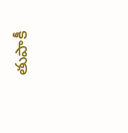తుపాకీ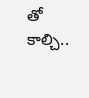తో కాల్చి..